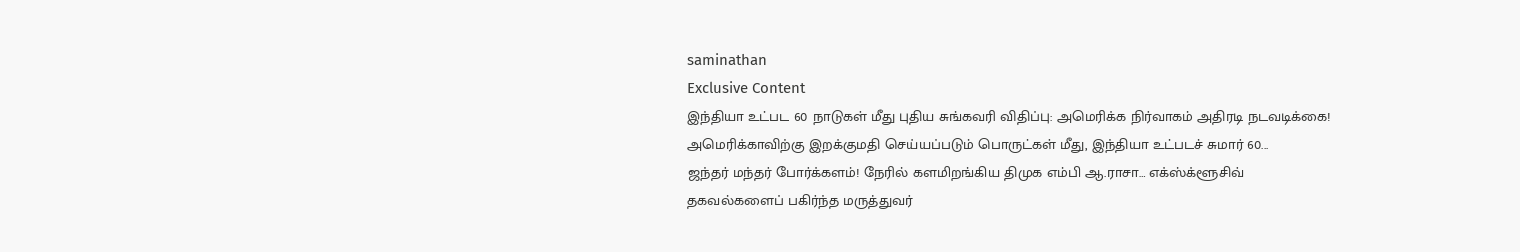saminathan
Exclusive Content
இந்தியா உட்பட 60 நாடுகள் மீது புதிய சுங்கவரி விதிப்பு: அமெரிக்க நிர்வாகம் அதிரடி நடவடிக்கை!
அமெரிக்காவிற்கு இறக்குமதி செய்யப்படும் பொருட்கள் மீது, இந்தியா உட்படச் சுமார் 60...
ஜந்தர் மந்தர் போர்க்களம்! நேரில் களமிறங்கிய திமுக எம்பி ஆ.ராசா… எக்ஸ்க்ளூசிவ் தகவல்களைப் பகிர்ந்த மருத்துவர்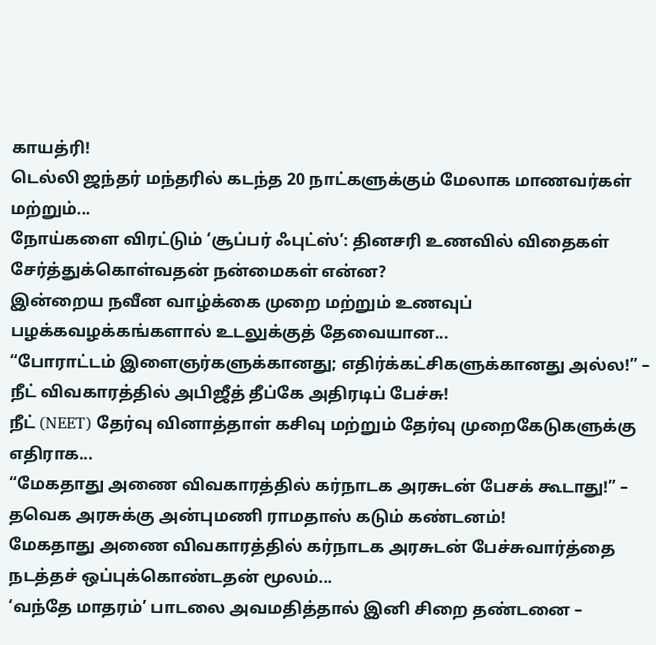காயத்ரி!
டெல்லி ஜந்தர் மந்தரில் கடந்த 20 நாட்களுக்கும் மேலாக மாணவர்கள் மற்றும்...
நோய்களை விரட்டும் ‘சூப்பர் ஃபுட்ஸ்’: தினசரி உணவில் விதைகள் சேர்த்துக்கொள்வதன் நன்மைகள் என்ன?
இன்றைய நவீன வாழ்க்கை முறை மற்றும் உணவுப் பழக்கவழக்கங்களால் உடலுக்குத் தேவையான...
“போராட்டம் இளைஞர்களுக்கானது; எதிர்க்கட்சிகளுக்கானது அல்ல!” – நீட் விவகாரத்தில் அபிஜீத் தீப்கே அதிரடிப் பேச்சு!
நீட் (NEET) தேர்வு வினாத்தாள் கசிவு மற்றும் தேர்வு முறைகேடுகளுக்கு எதிராக...
“மேகதாது அணை விவகாரத்தில் கர்நாடக அரசுடன் பேசக் கூடாது!” – தவெக அரசுக்கு அன்புமணி ராமதாஸ் கடும் கண்டனம்!
மேகதாது அணை விவகாரத்தில் கர்நாடக அரசுடன் பேச்சுவார்த்தை நடத்தச் ஒப்புக்கொண்டதன் மூலம்...
‘வந்தே மாதரம்’ பாடலை அவமதித்தால் இனி சிறை தண்டனை –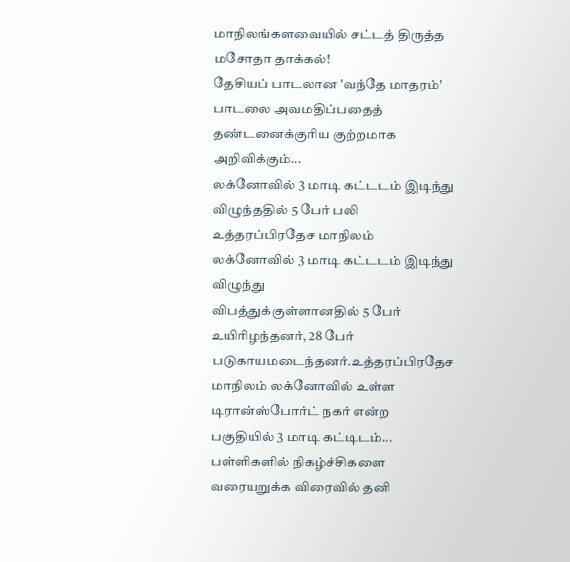மாநிலங்களவையில் சட்டத் திருத்த மசோதா தாக்கல்!
தேசியப் பாடலான 'வந்தே மாதரம்' பாடலை அவமதிப்பதைத் தண்டனைக்குரிய குற்றமாக அறிவிக்கும்...
லக்னோவில் 3 மாடி கட்டடம் இடிந்து விழுந்ததில் 5 பேர் பலி
உத்தரப்பிரதேச மாநிலம் லக்னோவில் 3 மாடி கட்டடம் இடிந்து விழுந்து
விபத்துக்குள்ளானதில் 5 பேர் உயிரிழந்தனர், 28 பேர் படுகாயமடைந்தனர்.உத்தரப்பிரதேச மாநிலம் லக்னோவில் உள்ள டிரான்ஸ்போர்ட் நகர் என்ற பகுதியில் 3 மாடி கட்டிடம்...
பள்ளிகளில் நிகழ்ச்சிகளை வரையறுக்க விரைவில் தனி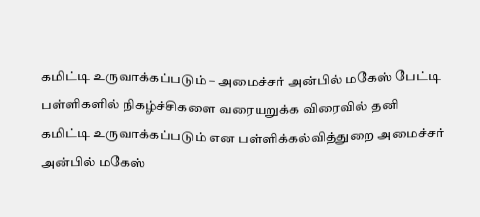கமிட்டி உருவாக்கப்படும் – அமைச்சர் அன்பில் மகேஸ் பேட்டி
பள்ளிகளில் நிகழ்ச்சிகளை வரையறுக்க விரைவில் தனி கமிட்டி உருவாக்கப்படும் என பள்ளிக்கல்வித்துறை அமைச்சர் அன்பில் மகேஸ்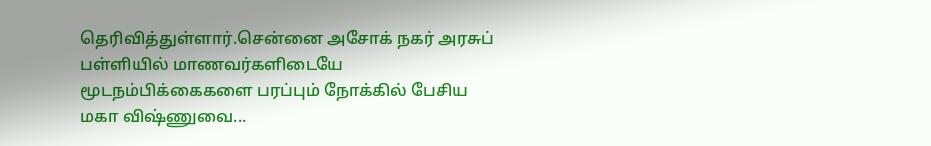தெரிவித்துள்ளார்.சென்னை அசோக் நகர் அரசுப் பள்ளியில் மாணவர்களிடையே மூடநம்பிக்கைகளை பரப்பும் நோக்கில் பேசிய மகா விஷ்ணுவை...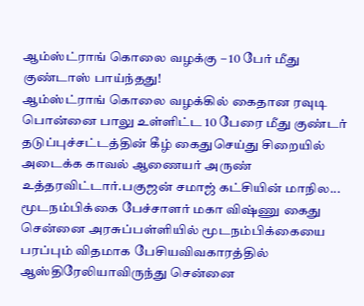ஆம்ஸ்ட்ராங் கொலை வழக்கு – 10 பேர் மீது குண்டாஸ் பாய்ந்தது!
ஆம்ஸ்ட்ராங் கொலை வழக்கில் கைதான ரவுடி பொன்னை பாலு உள்ளிட்ட 10 பேரை மீது குண்டர் தடுப்புச்சட்டத்தின் கீழ் கைதுசெய்து சிறையில் அடைக்க காவல் ஆணையர் அருண் உத்தரவிட்டார்.பகுஜன் சமாஜ் கட்சியின் மாநில...
மூடநம்பிக்கை பேச்சாளர் மகா விஷ்ணு கைது
சென்னை அரசுப்பள்ளியில் மூடநம்பிக்கையை பரப்பும் விதமாக பேசியவிவகாரத்தில் ஆஸ்திரேலியாவிருந்து சென்னை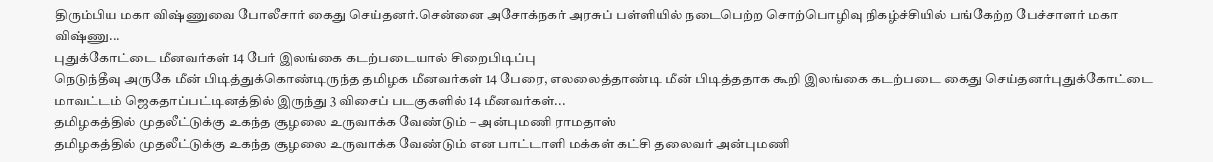திரும்பிய மகா விஷ்ணுவை போலீசார் கைது செய்தனர்.சென்னை அசோக்நகர் அரசுப் பள்ளியில் நடைபெற்ற சொற்பொழிவு நிகழ்ச்சியில் பங்கேற்ற பேச்சாளர் மகா விஷ்ணு...
புதுக்கோட்டை மீனவர்கள் 14 பேர் இலங்கை கடற்படையால் சிறைபிடிப்பு
நெடுந்தீவு அருகே மீன் பிடித்துக்கொண்டிருந்த தமிழக மீனவர்கள் 14 பேரை, எலலைத்தாண்டி மீன் பிடித்ததாக கூறி இலங்கை கடற்படை கைது செய்தனர்புதுக்கோட்டை மாவட்டம் ஜெகதாப்பட்டினத்தில் இருந்து 3 விசைப் படகுகளில் 14 மீனவர்கள்...
தமிழகத்தில் முதலீட்டுக்கு உகந்த சூழலை உருவாக்க வேண்டும் – அன்புமணி ராமதாஸ்
தமிழகத்தில் முதலீட்டுக்கு உகந்த சூழலை உருவாக்க வேண்டும் என பாட்டாளி மக்கள் கட்சி தலைவர் அன்புமணி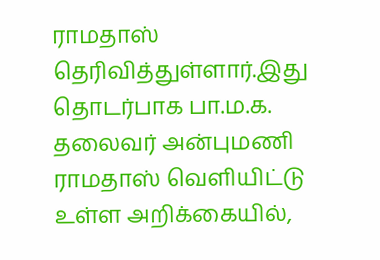ராமதாஸ் தெரிவித்துள்ளார்.இது தொடர்பாக பா.ம.க. தலைவர் அன்புமணி ராமதாஸ் வெளியிட்டு உள்ள அறிக்கையில்,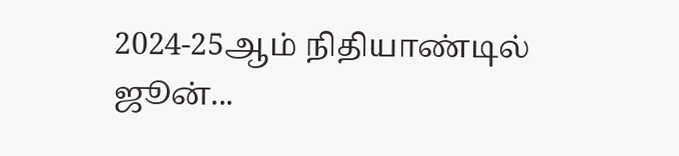2024-25ஆம் நிதியாண்டில் ஜூன்...